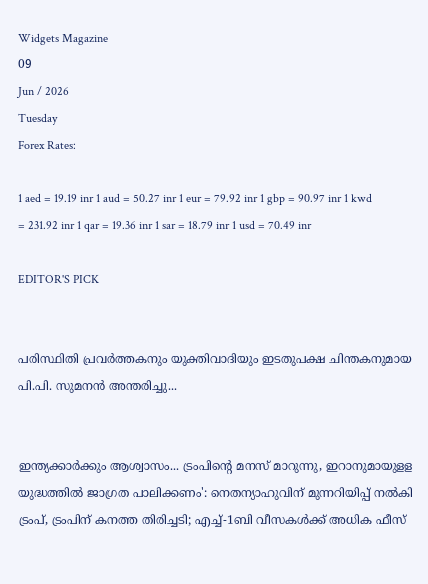Widgets Magazine
09
Jun / 2026
Tuesday
Forex Rates:

1 aed = 19.19 inr 1 aud = 50.27 inr 1 eur = 79.92 inr 1 gbp = 90.97 inr 1 kwd = 231.92 inr 1 qar = 19.36 inr 1 sar = 18.79 inr 1 usd = 70.49 inr

EDITOR'S PICK


പരിസ്ഥിതി പ്രവർത്തകനും യുക്തിവാദിയും ഇടതുപക്ഷ ചിന്തകനുമായ പി.പി. സുമനൻ അന്തരിച്ചു...


ഇന്ത്യക്കാർക്കും ആശ്വാസം... ട്രംപിന്റെ മനസ് മാറുന്നു, ഇറാനുമായുളള യുദ്ധത്തിൽ ജാഗ്രത പാലിക്കണം': നെതന്യാഹുവിന് മുന്നറിയിപ്പ് നൽകി ട്രംപ്, ട്രംപിന് കനത്ത തിരിച്ചടി; എച്ച്-1ബി വീസകൾക്ക് അധിക ഫീസ്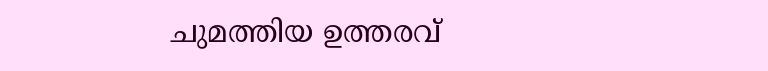ചുമത്തിയ ഉത്തരവ്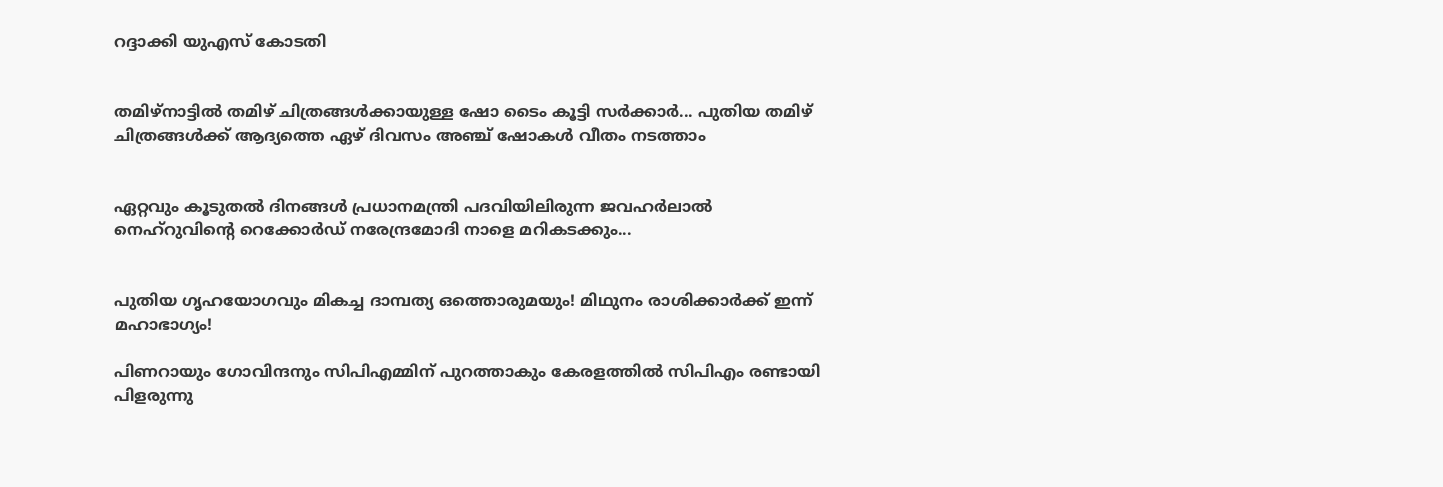റദ്ദാക്കി യുഎസ് കോടതി


തമിഴ്‌നാട്ടില്‍ തമിഴ് ചിത്രങ്ങള്‍ക്കായുള്ള ഷോ ടൈം കൂട്ടി സര്‍ക്കാര്‍... പുതിയ തമിഴ് ചിത്രങ്ങള്‍ക്ക് ആദ്യത്തെ ഏഴ് ദിവസം അഞ്ച് ഷോകള്‍ വീതം നടത്താം


ഏറ്റവും കൂടുതൽ ദിനങ്ങൾ പ്രധാനമന്ത്രി പദവിയിലിരുന്ന ജവഹർലാൽ നെഹ്റുവിന്റെ റെക്കോർഡ് നരേന്ദ്രമോദി നാളെ മറികടക്കും...


പുതിയ ഗൃഹയോഗവും മികച്ച ദാമ്പത്യ ഒത്തൊരുമയും! മിഥുനം രാശിക്കാർക്ക് ഇന്ന് മഹാഭാഗ്യം!

പിണറായും ഗോവിന്ദനും സിപിഎമ്മിന് പുറത്താകും കേരളത്തില്‍ സിപിഎം രണ്ടായി പിളരുന്നു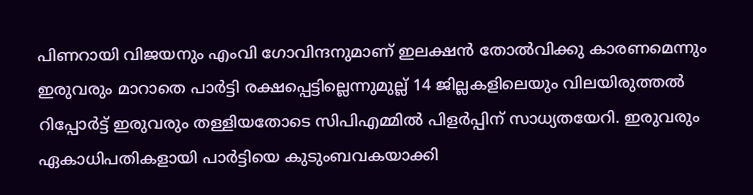പിണറായി വിജയനും എംവി ഗോവിന്ദനുമാണ് ഇലക്ഷന്‍ തോല്‍വിക്കു കാരണമെന്നും ഇരുവരും മാറാതെ പാര്‍ട്ടി രക്ഷപ്പെട്ടില്ലെന്നുമുല്ല് 14 ജില്ലകളിലെയും വിലയിരുത്തല്‍ റിപ്പോര്‍ട്ട് ഇരുവരും തള്ളിയതോടെ സിപിഎമ്മില്‍ പിളര്‍പ്പിന് സാധ്യതയേറി. ഇരുവരും ഏകാധിപതികളായി പാര്‍ട്ടിയെ കുടുംബവകയാക്കി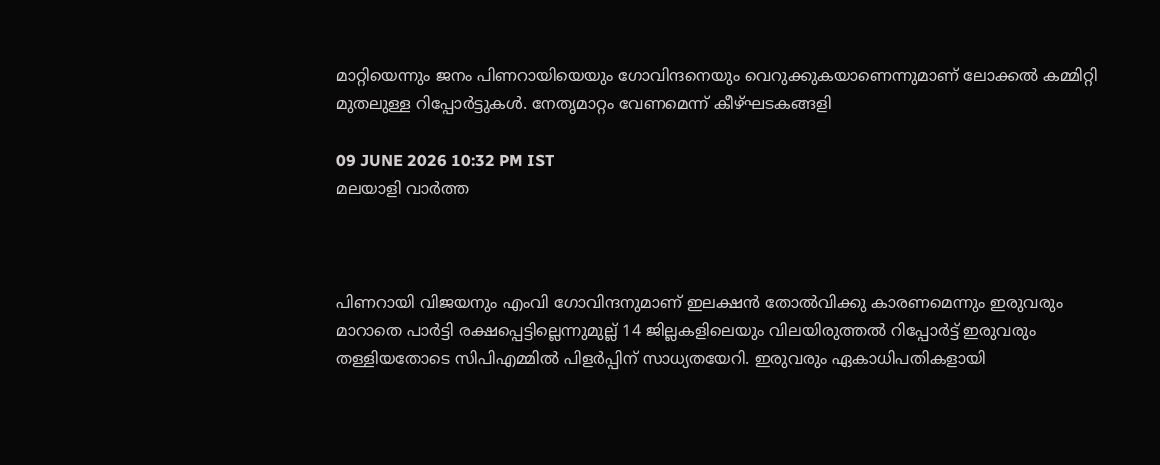മാറ്റിയെന്നും ജനം പിണറായിയെയും ഗോവിന്ദനെയും വെറുക്കുകയാണെന്നുമാണ് ലോക്കല്‍ കമ്മിറ്റി മുതലുള്ള റിപ്പോര്‍ട്ടുകള്‍. നേതൃമാറ്റം വേണമെന്ന് കീഴ്ഘടകങ്ങളി

09 JUNE 2026 10:32 PM IST
മലയാളി വാര്‍ത്ത



പിണറായി വിജയനും എംവി ഗോവിന്ദനുമാണ് ഇലക്ഷന്‍ തോല്‍വിക്കു കാരണമെന്നും ഇരുവരും മാറാതെ പാര്‍ട്ടി രക്ഷപ്പെട്ടില്ലെന്നുമുല്ല് 14 ജില്ലകളിലെയും വിലയിരുത്തല്‍ റിപ്പോര്‍ട്ട് ഇരുവരും തള്ളിയതോടെ സിപിഎമ്മില്‍ പിളര്‍പ്പിന് സാധ്യതയേറി. ഇരുവരും ഏകാധിപതികളായി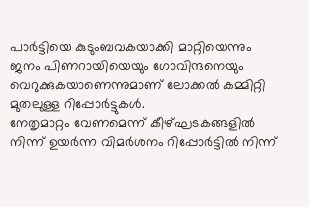പാര്‍ട്ടിയെ കുടുംബവകയാക്കി മാറ്റിയെന്നും ജനം പിണറായിയെയും ഗോവിന്ദനെയും വെറുക്കുകയാണെന്നുമാണ് ലോക്കല്‍ കമ്മിറ്റി മുതലുള്ള റിപ്പോര്‍ട്ടുകള്‍.
നേതൃമാറ്റം വേണമെന്ന് കീഴ്ഘടകങ്ങളില്‍ നിന്ന് ഉയര്‍ന്ന വിമര്‍ശനം റിപ്പോര്‍ട്ടില്‍ നിന്ന്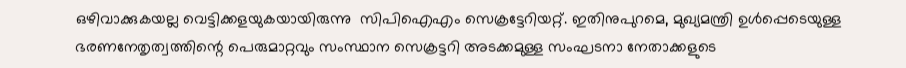ഒഴിവാക്കുകയല്ല വെട്ടിക്കളയുകയായിരുന്നു  സിപിഐഎം സെക്രട്ടേറിയറ്റ്. ഇതിനുപുറമെ, മുഖ്യമന്ത്രി ഉള്‍പ്പെടെയുള്ള ഭരണനേതൃത്വത്തിന്റെ പെരുമാറ്റവും സംസ്ഥാന സെക്രട്ടറി അടക്കമുള്ള സംഘടനാ നേതാക്കളുടെ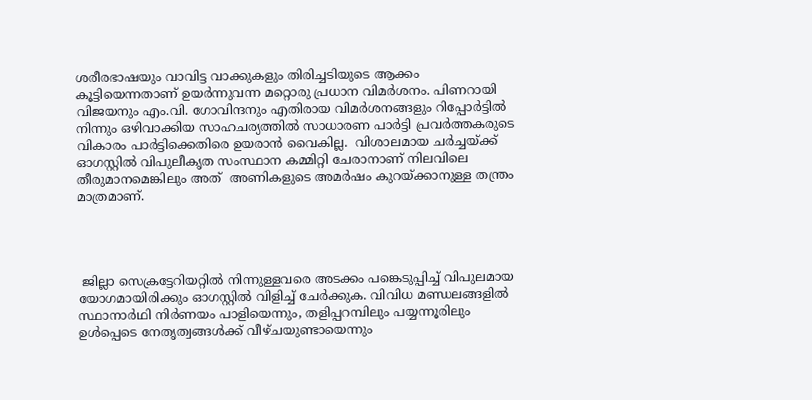ശരീരഭാഷയും വാവിട്ട വാക്കുകളും തിരിച്ചടിയുടെ ആക്കം കൂട്ടിയെന്നതാണ് ഉയര്‍ന്നുവന്ന മറ്റൊരു പ്രധാന വിമര്‍ശനം. പിണറായി വിജയനും എം.വി. ഗോവിന്ദനും എതിരായ വിമര്‍ശനങ്ങളും റിപ്പോര്‍ട്ടില്‍ നിന്നും ഒഴിവാക്കിയ സാഹചര്യത്തില്‍ സാധാരണ പാര്‍ട്ടി പ്രവര്‍ത്തകരുടെ വികാരം പാര്‍ട്ടിക്കെതിരെ ഉയരാന്‍ വൈകില്ല.  വിശാലമായ ചര്‍ച്ചയ്ക്ക് ഓഗസ്റ്റില്‍ വിപുലീകൃത സംസ്ഥാന കമ്മിറ്റി ചേരാനാണ് നിലവിലെ തീരുമാനമെങ്കിലും അത്  അണികളുടെ അമര്‍ഷം കുറയ്ക്കാനുള്ള തന്ത്രം മാത്രമാണ്.




 ജില്ലാ സെക്രട്ടേറിയറ്റില്‍ നിന്നുള്ളവരെ അടക്കം പങ്കെടുപ്പിച്ച് വിപുലമായ യോഗമായിരിക്കും ഓഗസ്റ്റില്‍ വിളിച്ച് ചേര്‍ക്കുക. വിവിധ മണ്ഡലങ്ങളില്‍ സ്ഥാനാര്‍ഥി നിര്‍ണയം പാളിയെന്നും, തളിപ്പറമ്പിലും പയ്യന്നൂരിലും ഉള്‍പ്പെടെ നേതൃത്വങ്ങള്‍ക്ക് വീഴ്ചയുണ്ടായെന്നും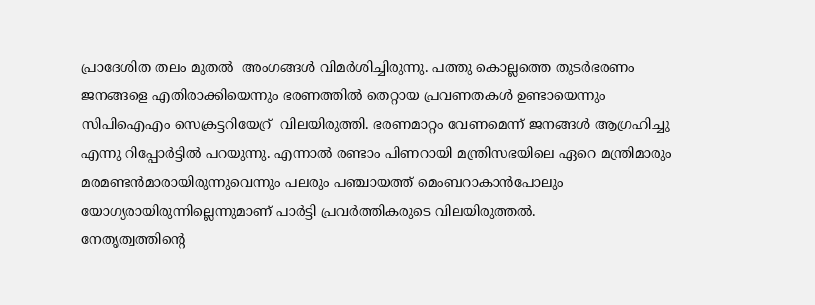പ്രാദേശിത തലം മുതല്‍  അംഗങ്ങള്‍ വിമര്‍ശിച്ചിരുന്നു. പത്തു കൊല്ലത്തെ തുടര്‍ഭരണം ജനങ്ങളെ എതിരാക്കിയെന്നും ഭരണത്തില്‍ തെറ്റായ പ്രവണതകള്‍ ഉണ്ടായെന്നും സിപിഐഎം സെക്രട്ടറിയേറ്ര്  വിലയിരുത്തി. ഭരണമാറ്റം വേണമെന്ന് ജനങ്ങള്‍ ആഗ്രഹിച്ചു എന്നു റിപ്പോര്‍ട്ടില്‍ പറയുന്നു. എന്നാല്‍ രണ്ടാം പിണറായി മന്ത്രിസഭയിലെ ഏറെ മന്ത്രിമാരും മരമണ്ടന്‍മാരായിരുന്നുവെന്നും പലരും പഞ്ചായത്ത് മെംബറാകാന്‍പോലും യോഗ്യരായിരുന്നില്ലെന്നുമാണ് പാര്‍ട്ടി പ്രവര്‍ത്തികരുടെ വിലയിരുത്തല്‍.
നേതൃത്വത്തിന്റെ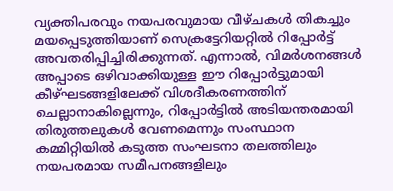വ്യക്തിപരവും നയപരവുമായ വീഴ്ചകള്‍ തികച്ചും മയപ്പെടുത്തിയാണ് സെക്രട്ടേറിയറ്റില്‍ റിപ്പോര്‍ട്ട്  അവതരിപ്പിച്ചിരിക്കുന്നത്. എന്നാല്‍, വിമര്‍ശനങ്ങള്‍ അപ്പാടെ ഒഴിവാക്കിയുള്ള ഈ റിപ്പോര്‍ട്ടുമായി കീഴ്ഘടങ്ങളിലേക്ക് വിശദീകരണത്തിന് ചെല്ലാനാകില്ലെന്നും, റിപ്പോര്‍ട്ടില്‍ അടിയന്തരമായി തിരുത്തലുകള്‍ വേണമെന്നും സംസ്ഥാന കമ്മിറ്റിയില്‍ കടുത്ത സംഘടനാ തലത്തിലും നയപരമായ സമീപനങ്ങളിലും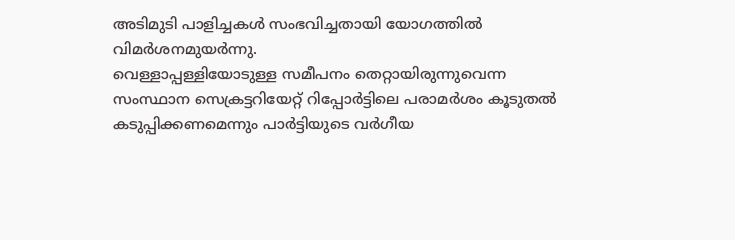അടിമുടി പാളിച്ചകള്‍ സംഭവിച്ചതായി യോഗത്തില്‍ വിമര്‍ശനമുയര്‍ന്നു.
വെള്ളാപ്പള്ളിയോടുള്ള സമീപനം തെറ്റായിരുന്നുവെന്ന സംസ്ഥാന സെക്രട്ടറിയേറ്റ് റിപ്പോര്‍ട്ടിലെ പരാമര്‍ശം കൂടുതല്‍ കടുപ്പിക്കണമെന്നും പാര്‍ട്ടിയുടെ വര്‍ഗീയ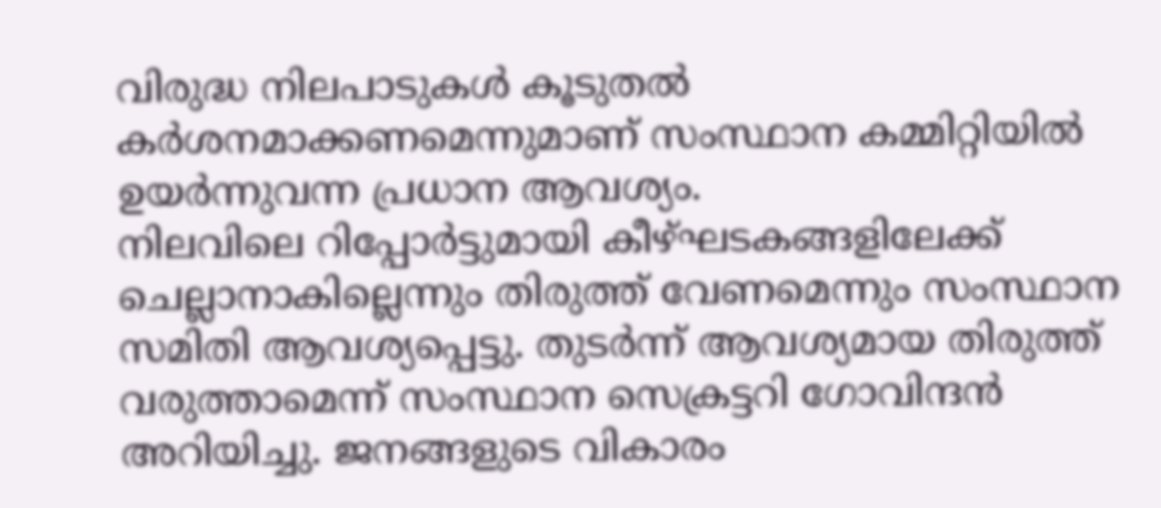വിരുദ്ധ നിലപാടുകള്‍ കൂടുതല്‍ കര്‍ശനമാക്കണമെന്നുമാണ് സംസ്ഥാന കമ്മിറ്റിയില്‍ ഉയര്‍ന്നുവന്ന പ്രധാന ആവശ്യം.
നിലവിലെ റിപ്പോര്‍ട്ടുമായി കീഴ്ഘടകങ്ങളിലേക്ക് ചെല്ലാനാകില്ലെന്നും തിരുത്ത് വേണമെന്നും സംസ്ഥാന സമിതി ആവശ്യപ്പെട്ടു. തുടര്‍ന്ന് ആവശ്യമായ തിരുത്ത് വരുത്താമെന്ന് സംസ്ഥാന സെക്രട്ടറി ഗോവിന്ദന്‍  അറിയിച്ചു. ജനങ്ങളുടെ വികാരം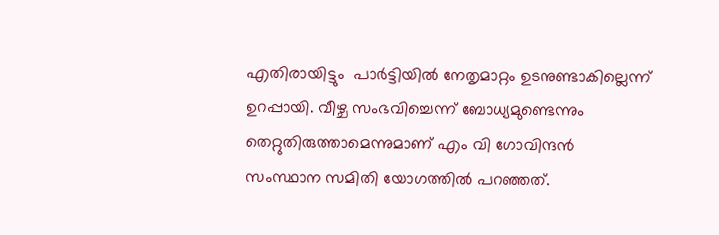എതിരായിട്ടും  പാര്‍ട്ടിയില്‍ നേതൃമാറ്റം ഉടനുണ്ടാകില്ലെന്ന് ഉറപ്പായി. വീഴ്ച സംഭവിച്ചെന്ന് ബോധ്യമുണ്ടെന്നും തെറ്റുതിരുത്താമെന്നുമാണ് എം വി ഗോവിന്ദന്‍ സംസ്ഥാന സമിതി യോഗത്തില്‍ പറഞ്ഞത്.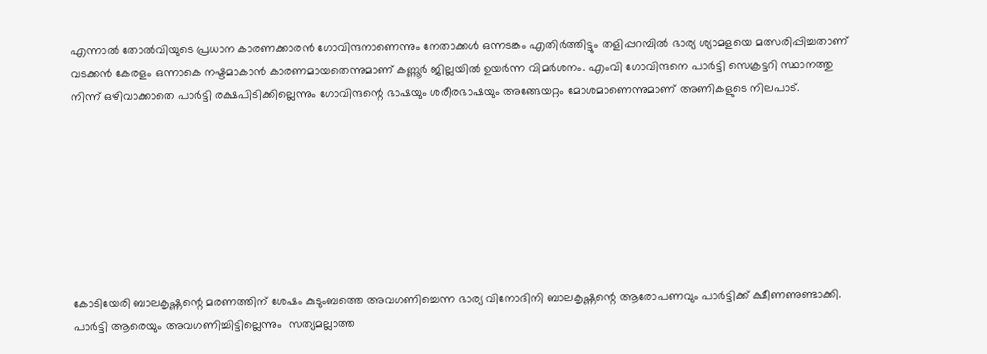എന്നാല്‍ തോല്‍വിയുടെ പ്രധാന കാരണക്കാരന്‍ ഗോവിന്ദനാണെന്നും നേതാക്കള്‍ ഒന്നടങ്കം എതിര്‍ത്തിട്ടും തളിപ്പറമ്പില്‍ ഭാര്യ ശ്യാമളയെ മത്സരിപ്പിച്ചതാണ് വടക്കന്‍ കേരളം ഒന്നാകെ നഷ്ടമാകാന്‍ കാരണമായതെന്നുമാണ് കണ്ണൂര്‍ ജില്ലയില്‍ ഉയര്‍ന്ന വിമര്‍ശനം. എംവി ഗോവിന്ദനെ പാര്‍ട്ടി സെക്രട്ടറി സ്ഥാനത്തു നിന്ന് ഒഴിവാക്കാതെ പാര്‍ട്ടി രക്ഷപിടിക്കില്ലെന്നും ഗോവിന്ദന്റെ ഭാഷയും ശരീരഭാഷയും അങ്ങേയറ്റം മോശമാണെന്നുമാണ് അണികളുടെ നിലപാട്.








കോടിയേരി ബാലകൃഷ്ണന്റെ മരണത്തിന് ശേഷം കുടുംബത്തെ അവഗണിച്ചെന്ന ഭാര്യ വിനോദിനി ബാലകൃഷ്ണന്റെ ആരോപണവും പാര്‍ട്ടിക്ക് ക്ഷീണണുണ്ടാക്കി. പാര്‍ട്ടി ആരെയും അവഗണിച്ചിട്ടില്ലെന്നും  സത്യമല്ലാത്ത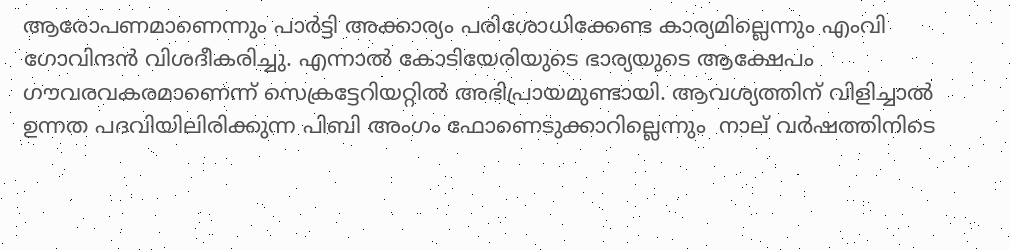ആരോപണമാണെന്നും പാര്‍ട്ടി അക്കാര്യം പരിശോധിക്കേണ്ട കാര്യമില്ലെന്നും എംവി ഗോവിന്ദന്‍ വിശദീകരിച്ചു. എന്നാല്‍ കോടിയേരിയുടെ ഭാര്യയുടെ ആക്ഷേപം ഗൗവരവകരമാണെന്ന് സെക്രട്ടേറിയറ്റില്‍ അഭിപ്രായമുണ്ടായി. ആവശ്യത്തിന് വിളിച്ചാല്‍ ഉന്നത പദവിയിലിരിക്കുന്ന പിബി അംഗം ഫോണെടുക്കാറില്ലെന്നും  നാല് വര്‍ഷത്തിനിടെ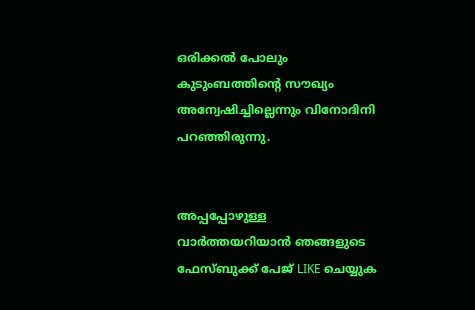ഒരിക്കല്‍ പോലും കുടുംബത്തിന്റെ സൗഖ്യം അന്വേഷിച്ചില്ലെന്നും വിനോദിനി പറഞ്ഞിരുന്നു.


അപ്പപ്പോഴുള്ള വാര്‍ത്തയറിയാന്‍ ഞങ്ങളുടെ ഫേസ്‌ബുക്ക്‌ പേജ് LIKE ചെയ്യുക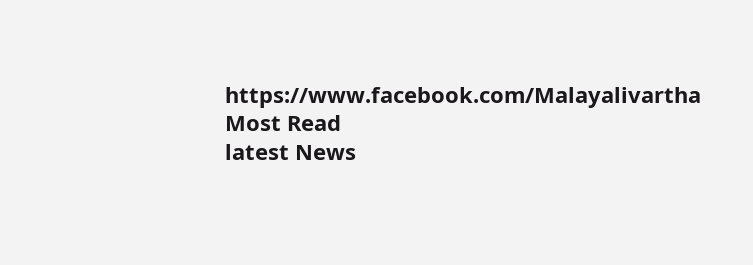https://www.facebook.com/Malayalivartha
Most Read
latest News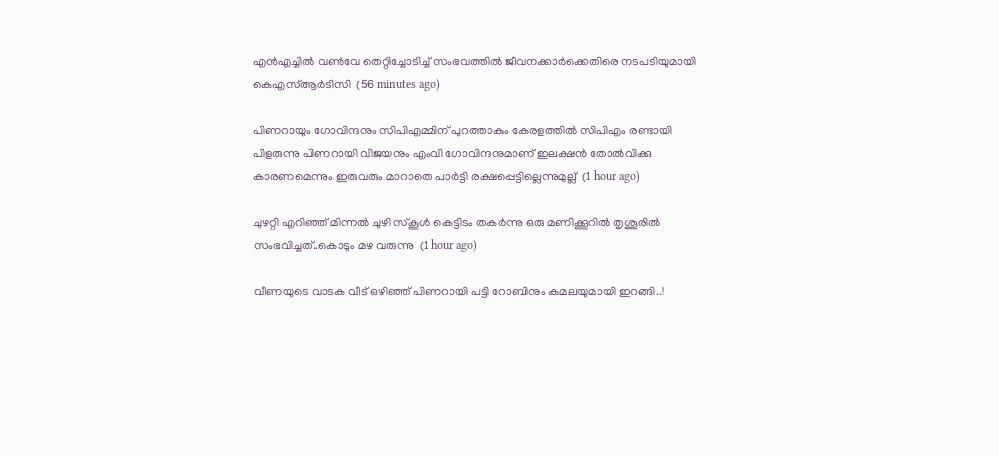എന്‍എച്ചില്‍ വണ്‍വേ തെറ്റിച്ചോടിച്ച് സംഭവത്തില്‍ ജീവനക്കാര്‍ക്കെതിരെ നടപടിയുമായി കെഎസ്ആര്‍ടിസി  (56 minutes ago)

പിണറായും ഗോവിന്ദനും സിപിഎമ്മിന് പുറത്താകും കേരളത്തില്‍ സിപിഎം രണ്ടായി പിളരുന്നു പിണറായി വിജയനും എംവി ഗോവിന്ദനുമാണ് ഇലക്ഷന്‍ തോല്‍വിക്കു കാരണമെന്നും ഇരുവരും മാറാതെ പാര്‍ട്ടി രക്ഷപ്പെട്ടില്ലെന്നുമുല്ല്  (1 hour ago)

ചുഴറ്റി എറിഞ്ഞ് മിന്നൽ ചുഴി സ്കൂൾ കെട്ടിടം തകർന്നു ഒരു മണിക്കൂറിൽ തൃശൂരിൽ സംഭവിച്ചത്..കൊടും മഴ വരുന്നു  (1 hour ago)

വീണയുടെ വാടക വീട് ഒഴിഞ്ഞ് പിണറായി പട്ടി റോബിനും കമലയുമായി ഇറങ്ങി..!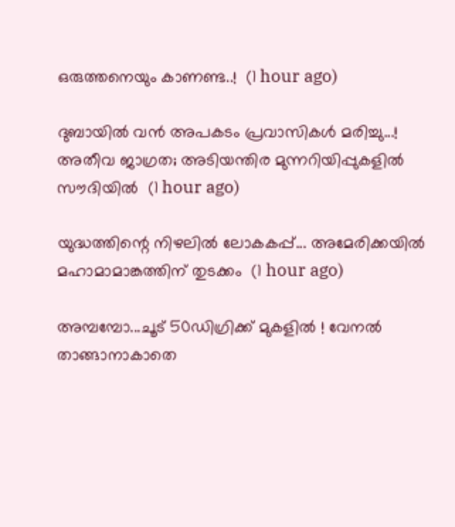ഒരുത്തനെയും കാണണ്ട..!  (1 hour ago)

ദുബായിൽ വൻ അപകടം പ്രവാസികൾ മരിച്ചു...! അതീവ ജാഗ്രത; അടിയന്തിര മുന്നറിയിപ്പുകളിൽ സൗദിയിൽ  (1 hour ago)

യുദ്ധത്തിന്റെ നിഴലിൽ ലോകകപ്പ്... അമേരിക്കയിൽ മഹാമാമാങ്കത്തിന് തുടക്കം  (1 hour ago)

അമ്പമ്പോ...ചൂട് 50ഡിഗ്രിക്ക് മുകളിൽ ! വേനൽ താങ്ങാനാകാതെ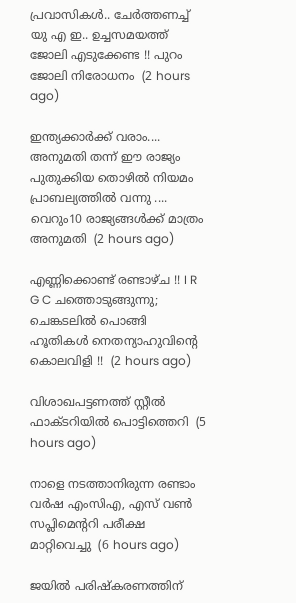പ്രവാസികൾ.. ചേർത്തണച്ച് യു എ ഇ.. ഉച്ചസമയത്ത് ജോലി എടുക്കേണ്ട !! പുറം ജോലി നിരോധനം  (2 hours ago)

ഇന്ത്യക്കാർക്ക് വരാം.... അനുമതി തന്ന് ഈ രാജ്യം പുതുക്കിയ തൊഴിൽ നിയമം പ്രാബല്യത്തിൽ വന്നു .... വെറും10 രാജ്യങ്ങൾക്ക് മാത്രം അനുമതി  (2 hours ago)

എണ്ണിക്കൊണ്ട് രണ്ടാഴ്ച !! I R G C ചത്തൊടുങ്ങുന്നു; ചെങ്കടലില്‍ പൊങ്ങി ഹൂതികള്‍ നെതന്യാഹുവിന്റെ കൊലവിളി !!  (2 hours ago)

വിശാഖപട്ടണത്ത് സ്റ്റീല്‍ ഫാക്ടറിയില്‍ പൊട്ടിത്തെറി  (5 hours ago)

നാളെ നടത്താനിരുന്ന രണ്ടാം വര്‍ഷ എംസിഎ, എസ് വണ്‍ സപ്ലിമെന്ററി പരീക്ഷ മാറ്റിവെച്ചു  (6 hours ago)

ജയില്‍ പരിഷ്‌കരണത്തിന്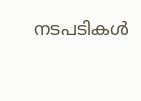നടപടികള്‍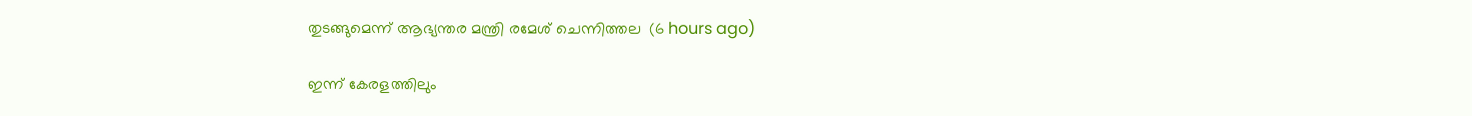തുടങ്ങുമെന്ന് ആഭ്യന്തര മന്ത്രി രമേശ് ചെന്നിത്തല  (6 hours ago)

ഇന്ന് കേരളത്തിലും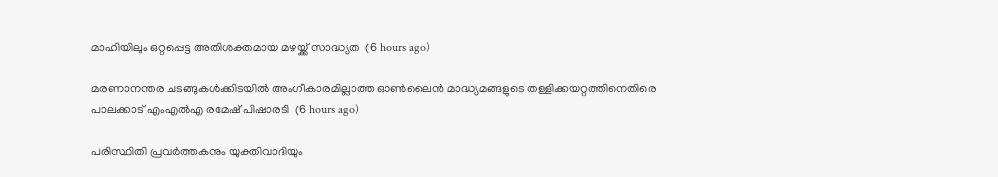മാഹിയിലും ഒറ്റപ്പെട്ട അതിശക്തമായ മഴയ്ക്ക് സാദ്ധ്യത  (6 hours ago)

മരണാനന്തര ചടങ്ങുകള്‍ക്കിടയില്‍ അംഗീകാരമില്ലാത്ത ഓണ്‍ലൈന്‍ മാദ്ധ്യമങ്ങളുടെ തള്ളിക്കയറ്റത്തിനെതിരെ പാലക്കാട് എംഎല്‍എ രമേഷ് പിഷാരടി  (6 hours ago)

പരിസ്ഥിതി പ്രവർത്തകനും യുക്തിവാദിയും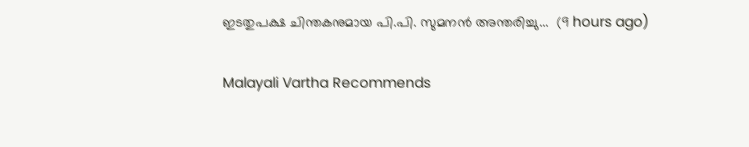ഇടതുപക്ഷ ചിന്തകനുമായ പി.പി. സുമനൻ അന്തരിച്ചു...  (9 hours ago)

Malayali Vartha Recommends